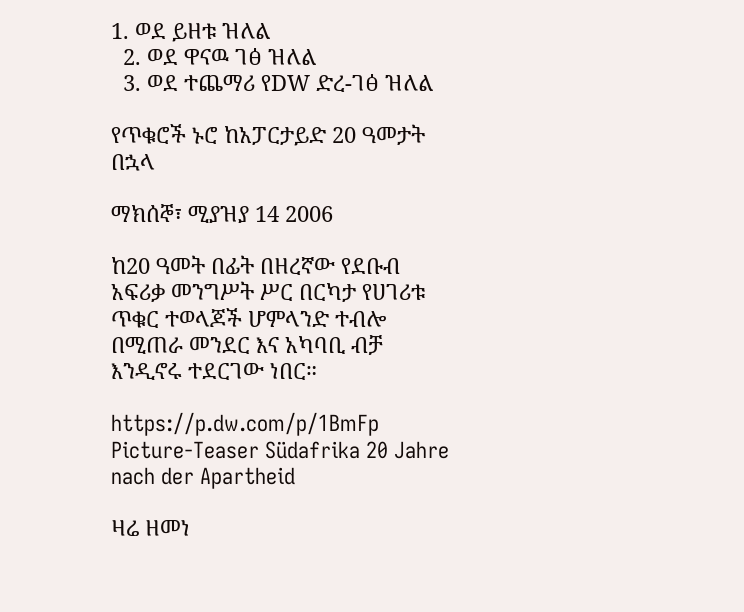1. ወደ ይዘቱ ዝለል
  2. ወደ ዋናዉ ገፅ ዝለል
  3. ወደ ተጨማሪ የDW ድረ-ገፅ ዝለል

የጥቁሮች ኑሮ ከአፓርታይድ 20 ዓመታት በኋላ

ማክሰኞ፣ ሚያዝያ 14 2006

ከ20 ዓመት በፊት በዘረኛው የደቡብ አፍሪቃ መንግሥት ሥር በርካታ የሀገሪቱ ጥቁር ተወላጆች ሆምላንድ ተብሎ በሚጠራ መንደር እና አካባቢ ብቻ እንዲኖሩ ተደርገው ነበር።

https://p.dw.com/p/1BmFp
Picture-Teaser Südafrika 20 Jahre nach der Apartheid

ዛሬ ዘመነ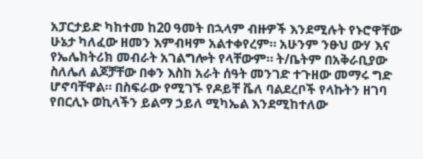አፓርታይድ ካከተመ ከ20 ዓመት በኋላም ብዙዎች እንደሚሉት የኑሮዋቸው ሁኔታ ካለፈው ዘመን እምብዛም አልተቀየረም። አሁንም ንፁህ ውሃ እና የኤሌክትሪክ መብራት አገልግሎት የላቸውም። ት/ቤትም በአቅራቢያው ስለሌለ ልጆቻቸው በቀን እስከ አራት ሰዓት መንገድ ተጉዘው መማሩ ግድ ሆኖባቸዋል። በስፍራው የሚገኙ የዶይቸ ቬለ ባልደረቦች የላኩትን ዘገባ የበርሊኑ ወኪላችን ይልማ ኃይለ ሚካኤል እንደሚከተለው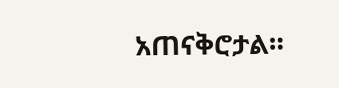አጠናቅሮታል።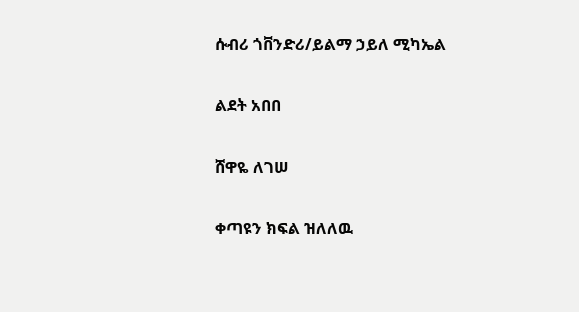ሱብሪ ጎቨንድሪ/ይልማ ኃይለ ሚካኤል

ልደት አበበ

ሸዋዬ ለገሠ

ቀጣዩን ክፍል ዝለለዉ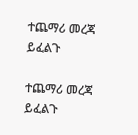ተጨማሪ መረጃ ይፈልጉ

ተጨማሪ መረጃ ይፈልጉ